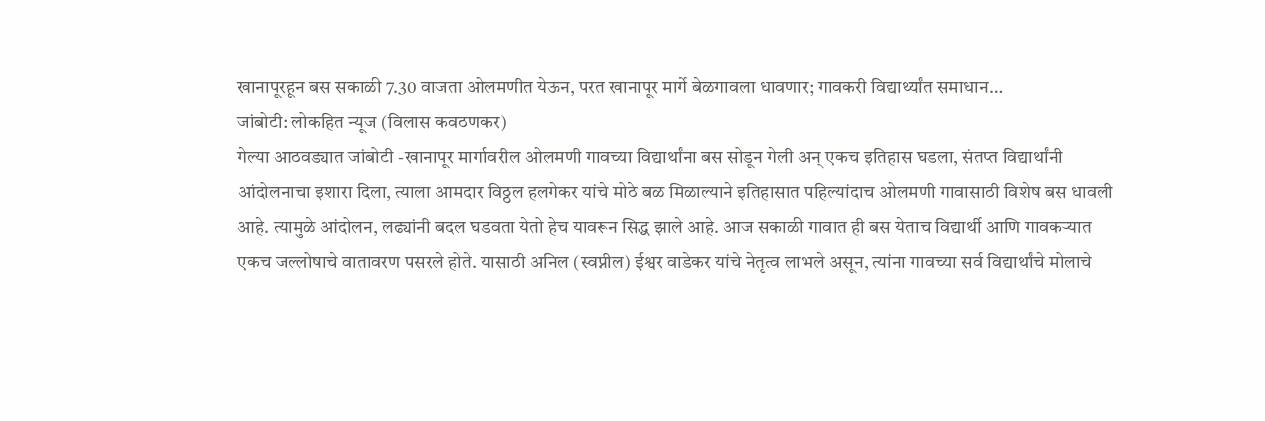खानापूरहून बस सकाळी 7.30 वाजता ओलमणीत येऊन, परत खानापूर मार्गे बेळगावला धावणार; गावकरी विद्यार्थ्यांत समाधान…
जांबोटी: लोकहित न्यूज (विलास कवठणकर)
गेल्या आठवड्यात जांबोटी -खानापूर मार्गावरील ओलमणी गावच्या विद्यार्थांना बस सोडून गेली अन् एकच इतिहास घडला, संतप्त विद्यार्थांनी आंदोलनाचा इशारा दिला, त्याला आमदार विठ्ठल हलगेकर यांचे मोठे बळ मिळाल्याने इतिहासात पहिल्यांदाच ओलमणी गावासाठी विशेष बस धावली आहे. त्यामुळे आंदोलन, लढ्यांनी बदल घडवता येतो हेच यावरून सिद्ध झाले आहे. आज सकाळी गावात ही बस येताच विद्यार्थी आणि गावकऱ्यात एकच जल्लोषाचे वातावरण पसरले होते. यासाठी अनिल (स्वप्नील) ईश्वर वाडेकर यांचे नेतृत्व लाभले असून, त्यांना गावच्या सर्व विद्यार्थांचे मोलाचे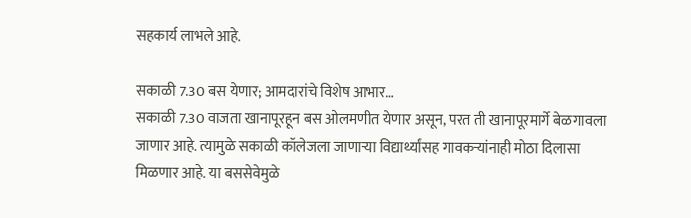सहकार्य लाभले आहे.

सकाळी 7.30 बस येणार; आमदारांचे विशेष आभार…
सकाळी 7.30 वाजता खानापूरहून बस ओलमणीत येणार असून, परत ती खानापूरमार्गे बेळगावला जाणार आहे. त्यामुळे सकाळी कॉलेजला जाणाऱ्या विद्यार्थ्यांसह गावकऱ्यांनाही मोठा दिलासा मिळणार आहे. या बससेवेमुळे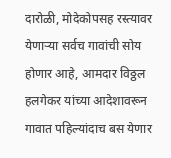दारोळी, मोदेकोपसह रस्त्यावर येणाऱ्या सर्वच गावांची सोय होणार आहे, आमदार विठ्ठल हलगेकर यांच्या आदेशावरून गावात पहिल्यांदाच बस येणार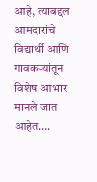आहे, त्याबद्दल आमदारांचे विद्यार्थी आणि गावकऱ्यांतून विशेष आभार मानले जात आहेत….